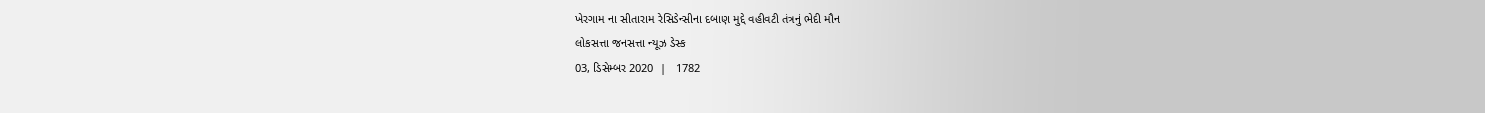ખેરગામ ના સીતારામ રેસિડેન્સીના દબાણ મુદ્દે વહીવટી તંત્રનું ભેદી મૌન
લોકસત્તા જનસત્તા ન્યૂઝ ડેસ્ક
03, ડિસેમ્બર 2020  |   1782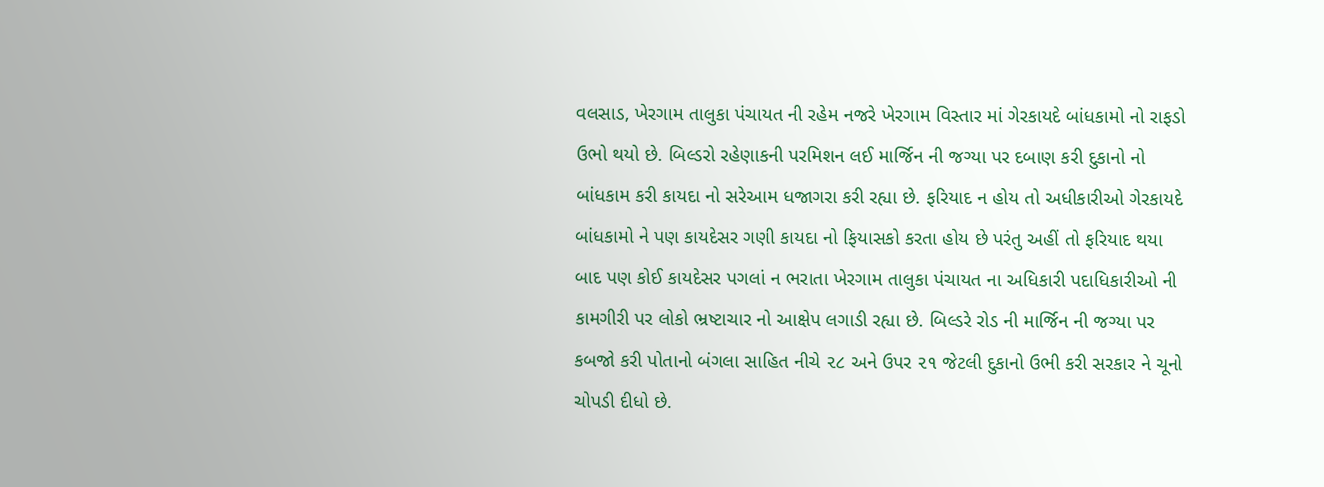વલસાડ, ખેરગામ તાલુકા પંચાયત ની રહેમ નજરે ખેરગામ વિસ્તાર માં ગેરકાયદે બાંધકામો નો રાફડો ઉભો થયો છે. બિલ્ડરો રહેણાકની પરમિશન લઈ માર્જિન ની જગ્યા પર દબાણ કરી દુકાનો નો બાંધકામ કરી કાયદા નો સરેઆમ ધજાગરા કરી રહ્યા છે. ફરિયાદ ન હોય તો અધીકારીઓ ગેરકાયદે બાંધકામો ને પણ કાયદેસર ગણી કાયદા નો ફિયાસકો કરતા હોય છે પરંતુ અહીં તો ફરિયાદ થયા બાદ પણ કોઈ કાયદેસર પગલાં ન ભરાતા ખેરગામ તાલુકા પંચાયત ના અધિકારી પદાધિકારીઓ ની કામગીરી પર લોકો ભ્રષ્ટાચાર નો આક્ષેપ લગાડી રહ્યા છે. બિલ્ડરે રોડ ની માર્જિન ની જગ્યા પર કબજો કરી પોતાનો બંગલા સાહિત નીચે ૨૮ અને ઉપર ૨૧ જેટલી દુકાનો ઉભી કરી સરકાર ને ચૂનો ચોપડી દીધો છે.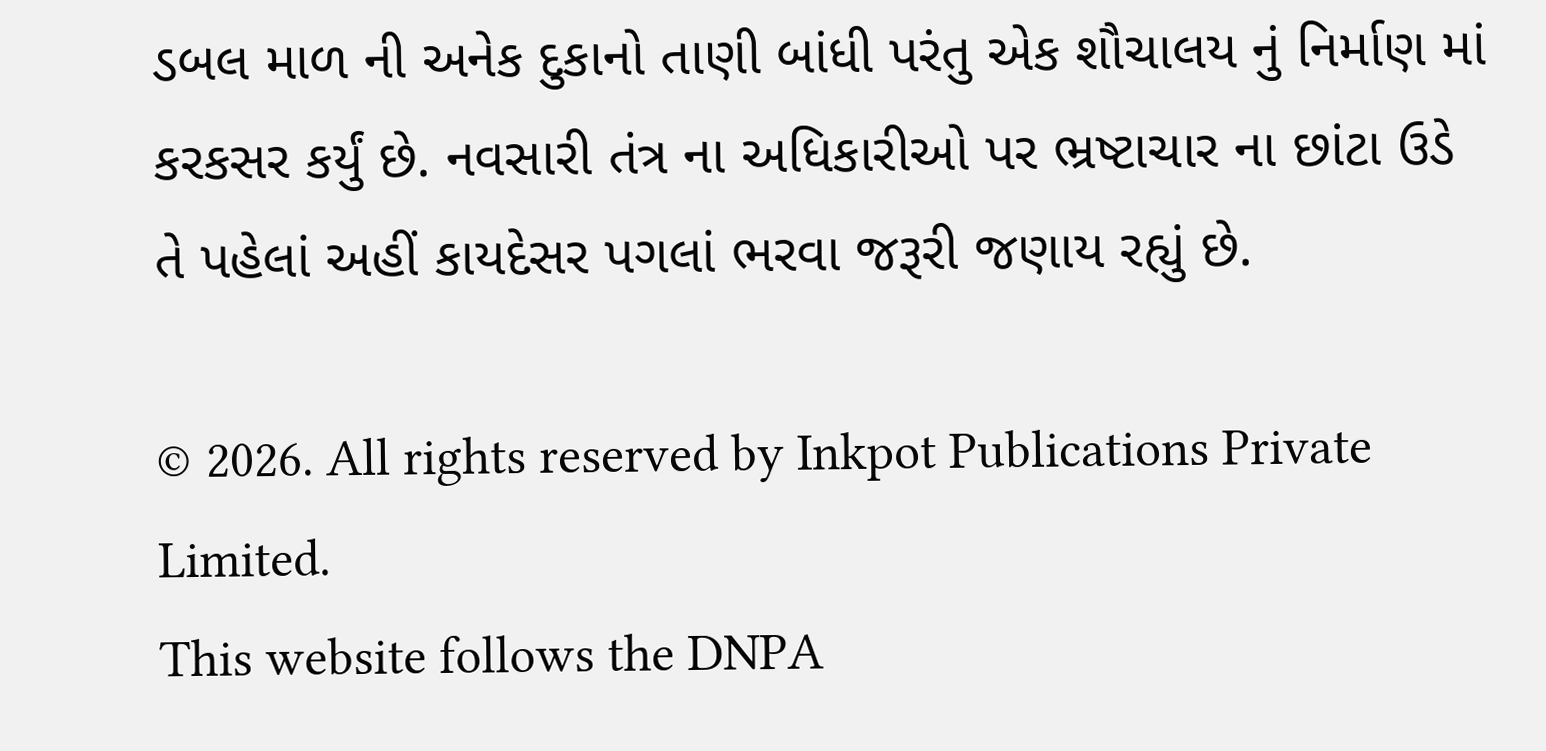ડબલ માળ ની અનેક દુકાનો તાણી બાંધી પરંતુ એક શૌચાલય નું નિર્માણ માં કરકસર કર્યું છે. નવસારી તંત્ર ના અધિકારીઓ પર ભ્રષ્ટાચાર ના છાંટા ઉડે તે પહેલાં અહીં કાયદેસર પગલાં ભરવા જરૂરી જણાય રહ્યું છે.

© 2026. All rights reserved by Inkpot Publications Private Limited.
This website follows the DNPA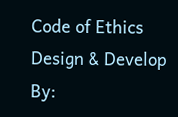Code of Ethics
Design & Develop By: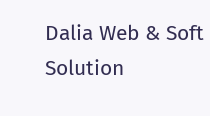Dalia Web & Soft Solution